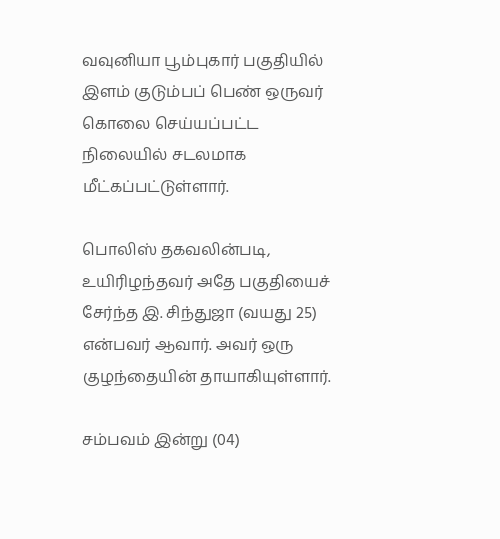வவுனியா பூம்புகார் பகுதியில் இளம் குடும்பப் பெண் ஒருவர் கொலை செய்யப்பட்ட நிலையில் சடலமாக மீட்கப்பட்டுள்ளார்.

பொலிஸ் தகவலின்படி, உயிரிழந்தவர் அதே பகுதியைச் சேர்ந்த இ. சிந்துஜா (வயது 25) என்பவர் ஆவார். அவர் ஒரு குழந்தையின் தாயாகியுள்ளார்.

சம்பவம் இன்று (04)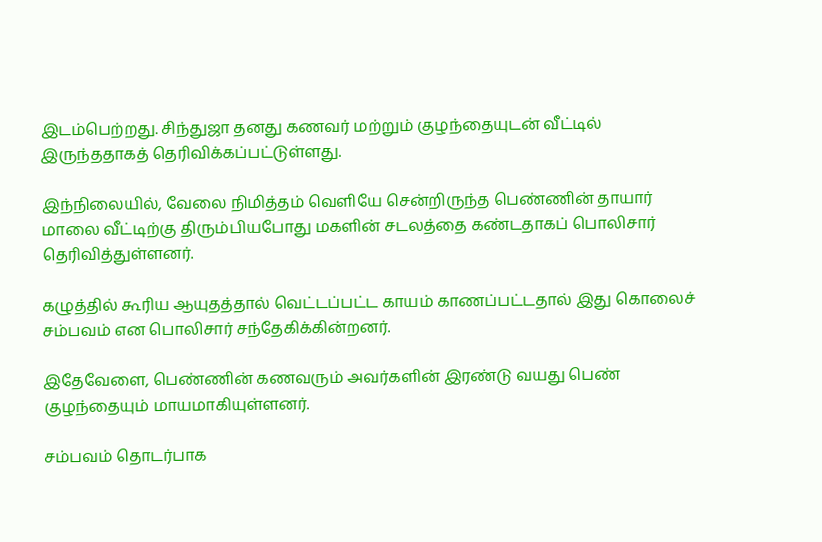இடம்பெற்றது. சிந்துஜா தனது கணவர் மற்றும் குழந்தையுடன் வீட்டில் இருந்ததாகத் தெரிவிக்கப்பட்டுள்ளது.

இந்நிலையில், வேலை நிமித்தம் வெளியே சென்றிருந்த பெண்ணின் தாயார் மாலை வீட்டிற்கு திரும்பியபோது மகளின் சடலத்தை கண்டதாகப் பொலிசார் தெரிவித்துள்ளனர்.

கழுத்தில் கூரிய ஆயுதத்தால் வெட்டப்பட்ட காயம் காணப்பட்டதால் இது கொலைச் சம்பவம் என பொலிசார் சந்தேகிக்கின்றனர்.

இதேவேளை, பெண்ணின் கணவரும் அவர்களின் இரண்டு வயது பெண் குழந்தையும் மாயமாகியுள்ளனர்.

சம்பவம் தொடர்பாக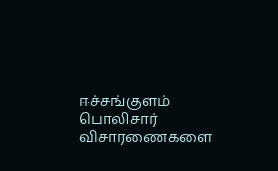ஈச்சங்குளம் பொலிசார் விசாரணைகளை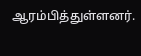ஆரம்பித்துள்ளனர்.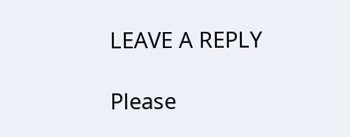LEAVE A REPLY

Please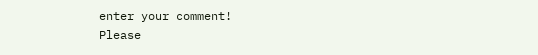enter your comment!
Please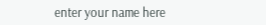enter your name here